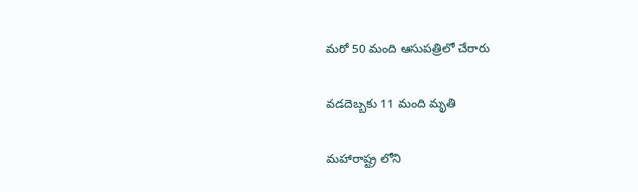మరో 50 మంది ఆసుపత్రిలో చేరారు

వడదెబ్బకు 11 మంది మృతి

మహారాష్ట్ర లోని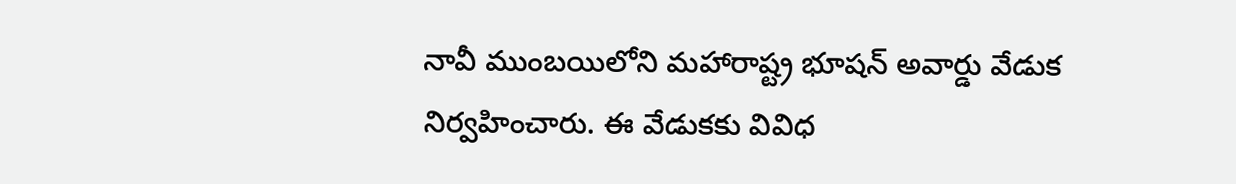నావీ ముంబయిలోని మహారాష్ట్ర భూషన్ అవార్డు వేడుక నిర్వహించారు. ఈ వేడుకకు వివిధ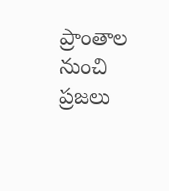ప్రాంతాల నుంచి ప్రజలు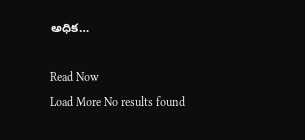అధిక…

Read Now
Load More No results found